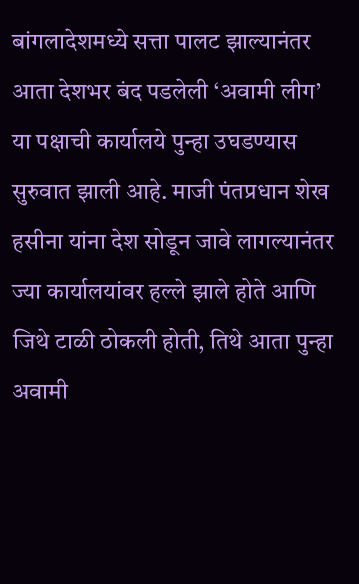बांगलादेशमध्ये सत्ता पालट झाल्यानंतर आता देशभर बंद पडलेली ‘अवामी लीग’ या पक्षाची कार्यालये पुन्हा उघडण्यास सुरुवात झाली आहे. माजी पंतप्रधान शेख हसीना यांना देश सोडून जावे लागल्यानंतर ज्या कार्यालयांवर हल्ले झाले होते आणि जिथे टाळी ठोकली होती, तिथे आता पुन्हा अवामी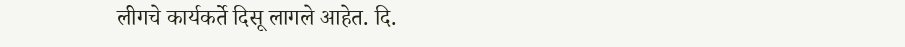लीगचे कार्यकर्ते दिसू लागले आहेत. दि.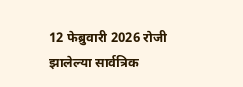12 फेब्रुवारी 2026 रोजी झालेल्या सार्वत्रिक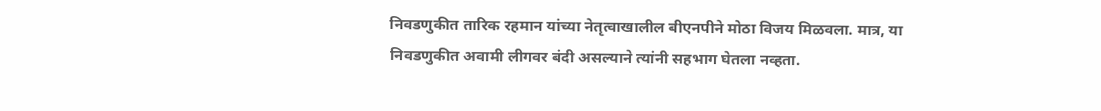निवडणुकीत तारिक रहमान यांच्या नेतृत्वाखालील बीएनपीने मोठा विजय मिळवला. मात्र, या निवडणुकीत अवामी लीगवर बंदी असल्याने त्यांनी सहभाग घेतला नव्हता.